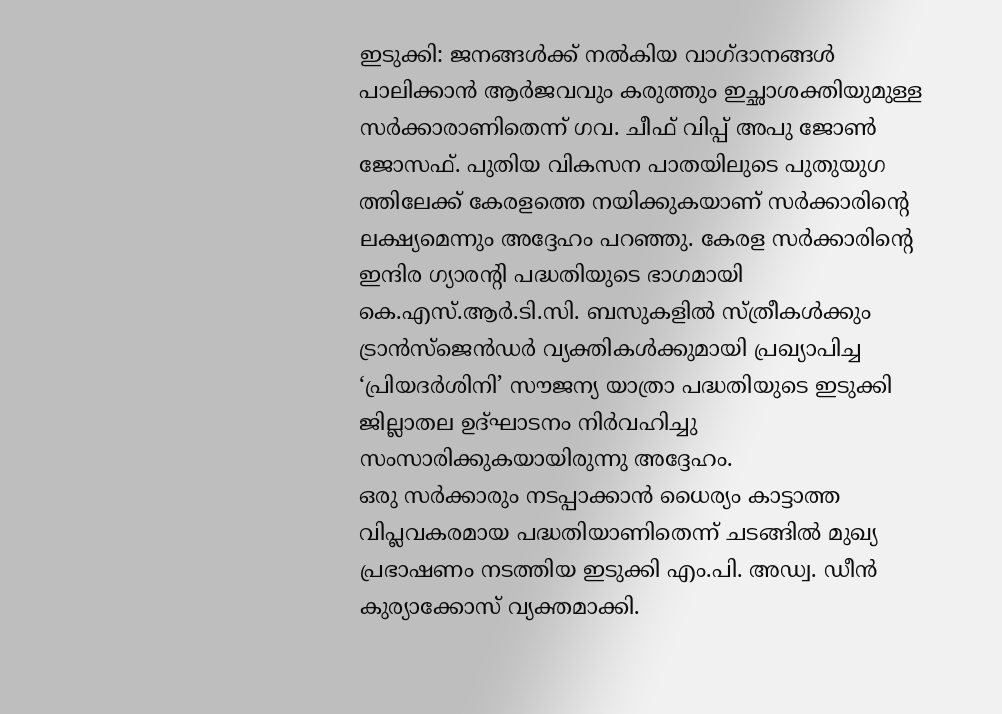ഇടുക്കി: ജനങ്ങൾക്ക് നൽകിയ വാഗ്ദാനങ്ങൾ പാലിക്കാൻ ആർജവവും കരുത്തും ഇച്ഛാശക്തിയുമുള്ള സർക്കാരാണിതെന്ന് ഗവ. ചീഫ് വിപ്പ് അപു ജോൺ ജോസഫ്. പുതിയ വികസന പാതയിലുടെ പുതുയുഗ ത്തിലേക്ക് കേരളത്തെ നയിക്കുകയാണ് സർക്കാരിന്റെ ലക്ഷ്യമെന്നും അദ്ദേഹം പറഞ്ഞു. കേരള സർക്കാരിന്റെ ഇന്ദിര ഗ്യാരന്റി പദ്ധതിയുടെ ഭാഗമായി കെ.എസ്.ആർ.ടി.സി. ബസുകളിൽ സ്ത്രീകൾക്കും ട്രാൻസ്ജെൻഡർ വ്യക്തികൾക്കുമായി പ്രഖ്യാപിച്ച ‘പ്രിയദർശിനി’ സൗജന്യ യാത്രാ പദ്ധതിയുടെ ഇടുക്കി ജില്ലാതല ഉദ്ഘാടനം നിർവഹിച്ചു സംസാരിക്കുകയായിരുന്നു അദ്ദേഹം.
ഒരു സർക്കാരും നടപ്പാക്കാൻ ധൈര്യം കാട്ടാത്ത വിപ്ലവകരമായ പദ്ധതിയാണിതെന്ന് ചടങ്ങിൽ മുഖ്യ പ്രഭാഷണം നടത്തിയ ഇടുക്കി എം.പി. അഡ്വ. ഡീൻ കുര്യാക്കോസ് വ്യക്തമാക്കി.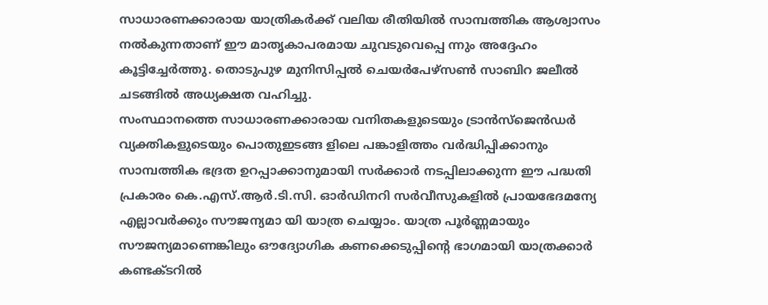സാധാരണക്കാരായ യാത്രികർക്ക് വലിയ രീതിയിൽ സാമ്പത്തിക ആശ്വാസം നൽകുന്നതാണ് ഈ മാതൃകാപരമായ ചുവടുവെപ്പെ ന്നും അദ്ദേഹം കൂട്ടിച്ചേർത്തു. തൊടുപുഴ മുനിസിപ്പൽ ചെയർപേഴ്സൺ സാബിറ ജലീൽ ചടങ്ങിൽ അധ്യക്ഷത വഹിച്ചു.
സംസ്ഥാനത്തെ സാധാരണക്കാരായ വനിതകളുടെയും ട്രാൻസ്ജെൻഡർ വ്യക്തികളുടെയും പൊതുഇടങ്ങ ളിലെ പങ്കാളിത്തം വർദ്ധിപ്പിക്കാനും സാമ്പത്തിക ഭദ്രത ഉറപ്പാക്കാനുമായി സർക്കാർ നടപ്പിലാക്കുന്ന ഈ പദ്ധതി പ്രകാരം കെ.എസ്.ആർ.ടി.സി. ഓർഡിനറി സർവീസുകളിൽ പ്രായഭേദമന്യേ എല്ലാവർക്കും സൗജന്യമാ യി യാത്ര ചെയ്യാം. യാത്ര പൂർണ്ണമായും സൗജന്യമാണെങ്കിലും ഔദ്യോഗിക കണക്കെടുപ്പിന്റെ ഭാഗമായി യാത്രക്കാർ കണ്ടക്ടറിൽ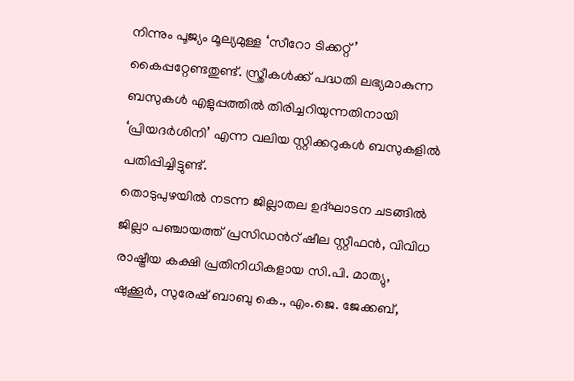നിന്നും പൂജ്യം മൂല്യമുള്ള ‘സീറോ ടിക്കറ്റ്’ കൈപ്പറ്റേണ്ടതുണ്ട്. സ്ത്രീകൾക്ക് പദ്ധതി ലഭ്യമാകുന്ന ബസുകൾ എളുപ്പത്തിൽ തിരിച്ചറിയുന്നതിനായി ‘പ്രിയദർശിനി’ എന്ന വലിയ സ്റ്റിക്കറുകൾ ബസുകളിൽ പതിപ്പിച്ചിട്ടുണ്ട്.
തൊടുപുഴയിൽ നടന്ന ജില്ലാതല ഉദ്ഘാടന ചടങ്ങിൽ ജില്ലാ പഞ്ചായത്ത് പ്രസിഡൻറ് ഷീല സ്റ്റീഫൻ, വിവിധ രാഷ്ട്രീയ കക്ഷി പ്രതിനിധികളായ സി.പി. മാത്യു, ഷുക്കൂർ, സുരേഷ് ബാബു കെ., എം.ജെ. ജേക്കബ്,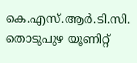കെ.എസ്.ആർ.ടി.സി. തൊടുപുഴ യൂണിറ്റ്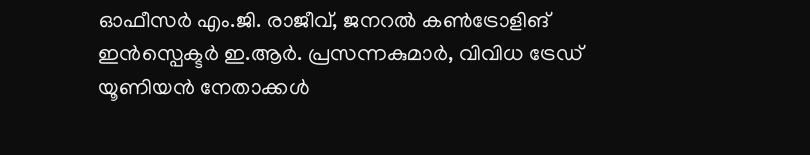ഓഫീസർ എം.ജി. രാജീവ്, ജനറൽ കൺട്രോളിങ് ഇൻസ്പെക്ടർ ഇ.ആർ. പ്രസന്നകുമാർ, വിവിധ ട്രേഡ് യൂണിയൻ നേതാക്കൾ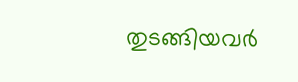തുടങ്ങിയവർ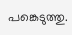പങ്കെടുത്തു.